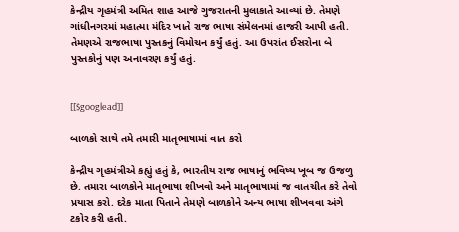કેન્દ્રીય ગૃહમંત્રી અમિત શાહ આજે ગુજરાતની મુલાકાતે આવ્યાં છે. તેમણે ગાંધીનગરમાં મહાત્મા મંદિર ખાતે રાજ ભાષા સંમેલનમાં હાજરી આપી હતી. તેમણએ રાજભાષા પુસ્તકનું વિમોચન કર્યું હતું. આ ઉપરાંત ઈસરોના બે પુસ્તકોનું પણ અનાવરણ કર્યું હતું.


[[$googlead]]

બાળકો સાથે તમે તમારી માતૃભાષામાં વાત કરો

કેન્દ્રીય ગૃહમંત્રીએ કહ્યું હતું કે, ભારતીય રાજ ભાષાનું ભવિષ્ય ખૂબ જ ઉજળુ છે. તમારા બાળકોને માતૃભાષા શીખવો અને માતૃભાષામાં જ વાતચીત કરે તેવો પ્રયાસ કરો. દરેક માતા પિતાને તેમણે બાળકોને અન્ય ભાષા શીખવવા અંગે ટકોર કરી હતી.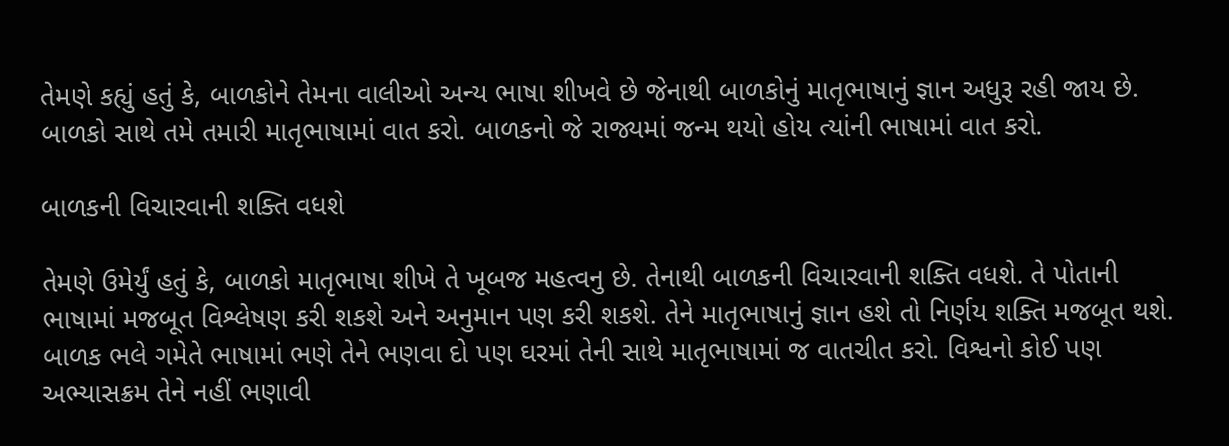તેમણે કહ્યું હતું કે, બાળકોને તેમના વાલીઓ અન્ય ભાષા શીખવે છે જેનાથી બાળકોનું માતૃભાષાનું જ્ઞાન અધુરૂ રહી જાય છે. બાળકો સાથે તમે તમારી માતૃભાષામાં વાત કરો. બાળકનો જે રાજ્યમાં જન્મ થયો હોય ત્યાંની ભાષામાં વાત કરો.

બાળકની વિચારવાની શક્તિ વધશે

તેમણે ઉમેર્યું હતું કે, બાળકો માતૃભાષા શીખે તે ખૂબજ મહત્વનુ છે. તેનાથી બાળકની વિચારવાની શક્તિ વધશે. તે પોતાની ભાષામાં મજબૂત વિશ્લેષણ કરી શકશે અને અનુમાન પણ કરી શકશે. તેને માતૃભાષાનું જ્ઞાન હશે તો નિર્ણય શક્તિ મજબૂત થશે. બાળક ભલે ગમેતે ભાષામાં ભણે તેને ભણવા દો પણ ઘરમાં તેની સાથે માતૃભાષામાં જ વાતચીત કરો. વિશ્વનો કોઈ પણ અભ્યાસક્રમ તેને નહીં ભણાવી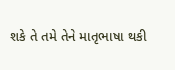શકે તે તમે તેને માતૃભાષા થકી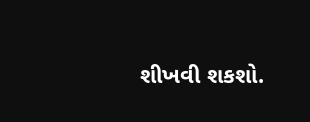શીખવી શકશો.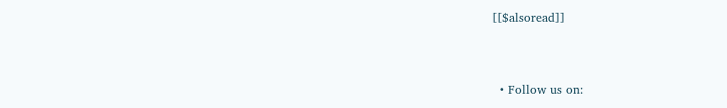[[$alsoread]]


  • Follow us on: